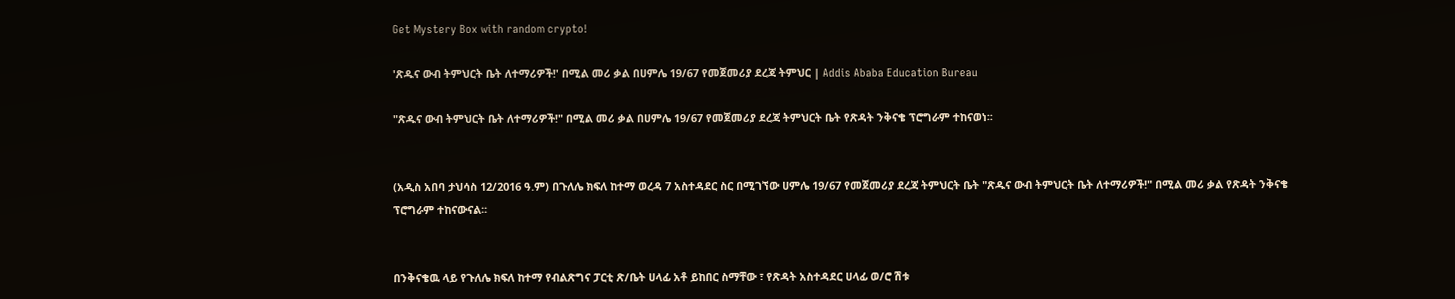Get Mystery Box with random crypto!

'ጽዱና ውብ ትምህርት ቤት ለተማሪዎች!' በሚል መሪ ቃል በሀምሌ 19/67 የመጀመሪያ ደረጃ ትምህር | Addis Ababa Education Bureau

"ጽዱና ውብ ትምህርት ቤት ለተማሪዎች!" በሚል መሪ ቃል በሀምሌ 19/67 የመጀመሪያ ደረጃ ትምህርት ቤት የጽዳት ንቅናቄ ፕሮግራም ተከናወነ፡፡


(አዲስ አበባ ታህሳስ 12/2016 ዓ.ም) በጉለሌ ክፍለ ከተማ ወረዳ 7 አስተዳደር ስር በሚገኘው ሀምሌ 19/67 የመጀመሪያ ደረጃ ትምህርት ቤት "ጽዱና ውብ ትምህርት ቤት ለተማሪዎች!" በሚል መሪ ቃል የጽዳት ንቅናቄ ፕሮግራም ተከናውናል፡፡


በንቅናቄዉ ላይ የጉለሌ ክፍለ ከተማ የብልጽግና ፓርቲ ጽ/ቤት ሀላፊ አቶ ይከበር ስማቸው ፣ የጽዳት አስተዳደር ሀላፊ ወ/ሮ ሽቱ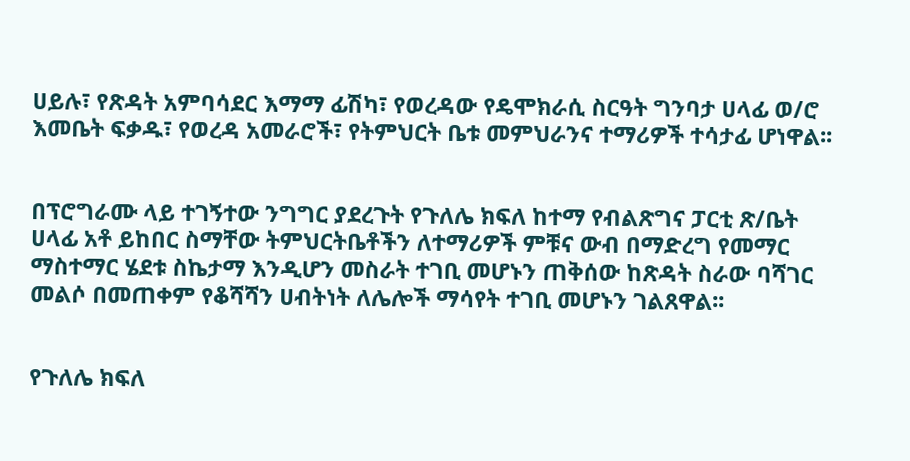ሀይሉ፣ የጽዳት አምባሳደር እማማ ፊሽካ፣ የወረዳው የዴሞክራሲ ስርዓት ግንባታ ሀላፊ ወ/ሮ እመቤት ፍቃዱ፣ የወረዳ አመራሮች፣ የትምህርት ቤቱ መምህራንና ተማሪዎች ተሳታፊ ሆነዋል፡፡


በፕሮግራሙ ላይ ተገኝተው ንግግር ያደረጉት የጉለሌ ክፍለ ከተማ የብልጽግና ፓርቲ ጽ/ቤት ሀላፊ አቶ ይከበር ስማቸው ትምህርትቤቶችን ለተማሪዎች ምቹና ውብ በማድረግ የመማር ማስተማር ሄደቱ ስኬታማ እንዲሆን መስራት ተገቢ መሆኑን ጠቅሰው ከጽዳት ስራው ባሻገር መልሶ በመጠቀም የቆሻሻን ሀብትነት ለሌሎች ማሳየት ተገቢ መሆኑን ገልጸዋል፡፡


የጉለሌ ክፍለ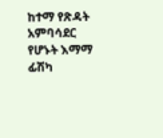ከተማ የጽዳት አምባሳደር የሆኑት እማማ ፊሽካ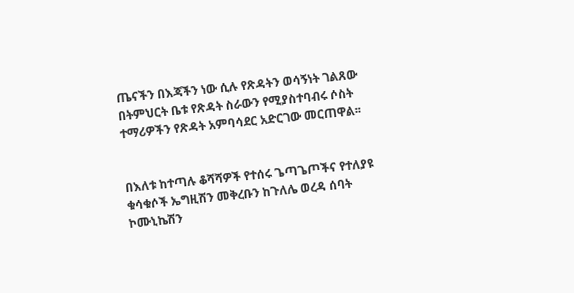ጤናችን በእጃችን ነው ሲሉ የጽዳትን ወሳኝነት ገልጸው በትምህርት ቤቱ የጽዳት ስራውን የሚያስተባብሩ ሶስት ተማሪዎችን የጽዳት አምባሳደር አድርገው መርጠዋል፡፡


በእለቱ ከተጣሉ ቆሻሻዎች የተሰሩ ጌጣጌጦችና የተለያዩ ቁሳቁሶች ኤግዚሽን መቅረቡን ከጉለሌ ወረዳ ሰባት ኮሙኒኬሽን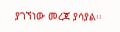ያገኘነው መረጃ ያሳያል፡፡